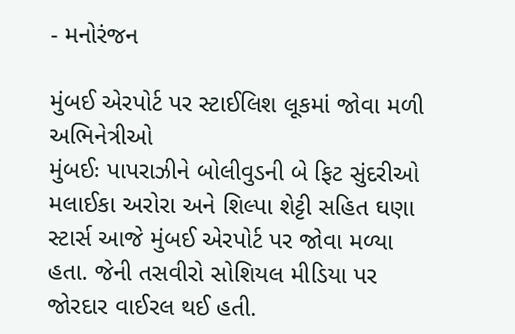- મનોરંજન

મુંબઈ એરપોર્ટ પર સ્ટાઈલિશ લૂકમાં જોવા મળી અભિનેત્રીઓ
મુંબઈઃ પાપરાઝીને બોલીવુડની બે ફિટ સુંદરીઓ મલાઈકા અરોરા અને શિલ્પા શેટ્ટી સહિત ઘણા સ્ટાર્સ આજે મુંબઈ એરપોર્ટ પર જોવા મળ્યા હતા. જેની તસવીરો સોશિયલ મીડિયા પર જોરદાર વાઈરલ થઈ હતી.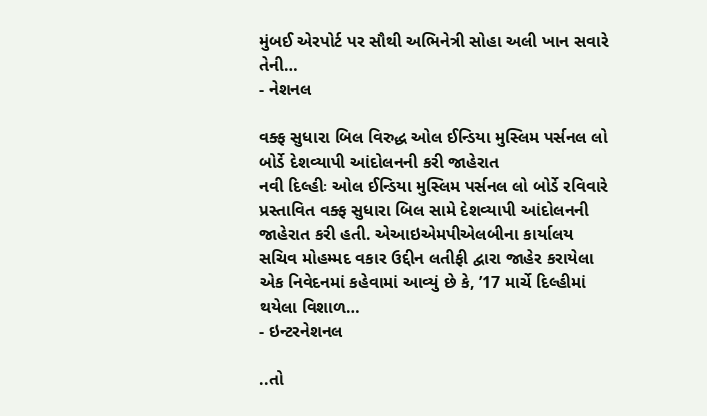મુંબઈ એરપોર્ટ પર સૌથી અભિનેત્રી સોહા અલી ખાન સવારે તેની…
- નેશનલ

વક્ફ સુધારા બિલ વિરુદ્ધ ઓલ ઈન્ડિયા મુસ્લિમ પર્સનલ લો બોર્ડે દેશવ્યાપી આંદોલનની કરી જાહેરાત
નવી દિલ્હીઃ ઓલ ઈન્ડિયા મુસ્લિમ પર્સનલ લો બોર્ડે રવિવારે પ્રસ્તાવિત વક્ફ સુધારા બિલ સામે દેશવ્યાપી આંદોલનની જાહેરાત કરી હતી. એઆઇએમપીએલબીના કાર્યાલય સચિવ મોહમ્મદ વકાર ઉદ્દીન લતીફી દ્વારા જાહેર કરાયેલા એક નિવેદનમાં કહેવામાં આવ્યું છે કે, ’17 માર્ચે દિલ્હીમાં થયેલા વિશાળ…
- ઇન્ટરનેશનલ

..તો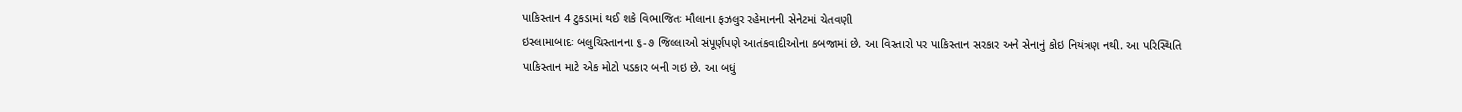પાકિસ્તાન 4 ટુકડામાં થઈ શકે વિભાજિતઃ મૌલાના ફઝલુર રહેમાનની સેનેટમાં ચેતવણી
ઇસ્લામાબાદઃ બલુચિસ્તાનના ૬-૭ જિલ્લાઓ સંપૂર્ણપણે આતંકવાદીઓના કબજામાં છે. આ વિસ્તારો પર પાકિસ્તાન સરકાર અને સેનાનું કોઇ નિયંત્રણ નથી. આ પરિસ્થિતિ પાકિસ્તાન માટે એક મોટો પડકાર બની ગઇ છે. આ બધું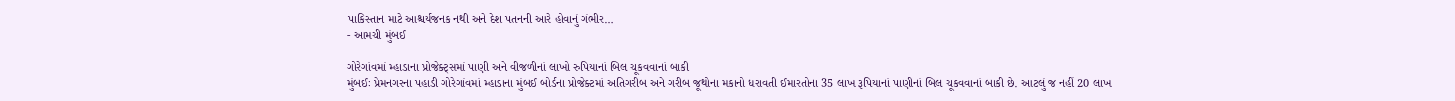પાકિસ્તાન માટે આશ્ચર્યજનક નથી અને દેશ પતનની આરે હોવાનું ગંભીર…
- આમચી મુંબઈ

ગોરેગાંવમાં મ્હાડાના પ્રોજેક્ટ્સમાં પાણી અને વીજળીનાં લાખો રુપિયાનાં બિલ ચૂકવવાનાં બાકી
મુંબઈઃ પ્રેમનગરના પહાડી ગોરેગાંવમાં મ્હાડાના મુંબઈ બોર્ડના પ્રોજેક્ટમાં અતિગરીબ અને ગરીબ જૂથોના મકાનો ધરાવતી ઈમારતોના 35 લાખ રૂપિયાનાં પાણીનાં બિલ ચૂકવવાનાં બાકી છે. આટલું જ નહીં 20 લાખ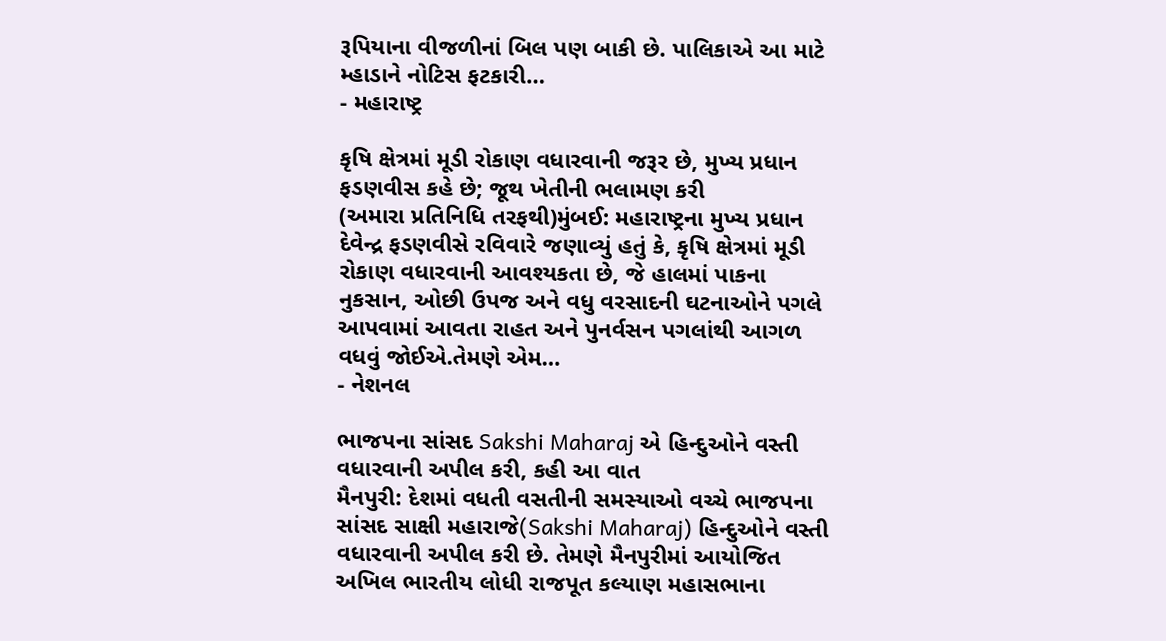રૂપિયાના વીજળીનાં બિલ પણ બાકી છે. પાલિકાએ આ માટે મ્હાડાને નોટિસ ફટકારી…
- મહારાષ્ટ્ર

કૃષિ ક્ષેત્રમાં મૂડી રોકાણ વધારવાની જરૂર છે, મુખ્ય પ્રધાન ફડણવીસ કહે છે; જૂથ ખેતીની ભલામણ કરી
(અમારા પ્રતિનિધિ તરફથી)મુંબઈ: મહારાષ્ટ્રના મુખ્ય પ્રધાન દેવેન્દ્ર ફડણવીસે રવિવારે જણાવ્યું હતું કે, કૃષિ ક્ષેત્રમાં મૂડી રોકાણ વધારવાની આવશ્યકતા છે, જે હાલમાં પાકના નુકસાન, ઓછી ઉપજ અને વધુ વરસાદની ઘટનાઓને પગલે આપવામાં આવતા રાહત અને પુનર્વસન પગલાંથી આગળ વધવું જોઈએ.તેમણે એમ…
- નેશનલ

ભાજપના સાંસદ Sakshi Maharaj એ હિન્દુઓને વસ્તી વધારવાની અપીલ કરી, કહી આ વાત
મૈનપુરી: દેશમાં વધતી વસતીની સમસ્યાઓ વચ્ચે ભાજપના સાંસદ સાક્ષી મહારાજે(Sakshi Maharaj) હિન્દુઓને વસ્તી વધારવાની અપીલ કરી છે. તેમણે મૈનપુરીમાં આયોજિત અખિલ ભારતીય લોધી રાજપૂત કલ્યાણ મહાસભાના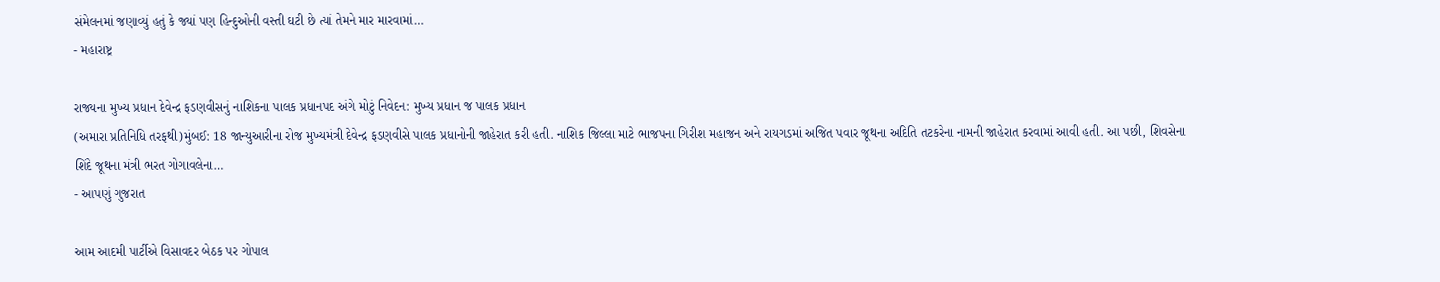સંમેલનમાં જણાવ્યું હતું કે જ્યાં પણ હિન્દુઓની વસ્તી ઘટી છે ત્યાં તેમને માર મારવામાં…
- મહારાષ્ટ્ર

રાજ્યના મુખ્ય પ્રધાન દેવેન્દ્ર ફડણવીસનું નાશિકના પાલક પ્રધાનપદ અંગે મોટું નિવેદન: મુખ્ય પ્રધાન જ પાલક પ્રધાન
(અમારા પ્રતિનિધિ તરફથી)મુંબઈ: 18 જાન્યુઆરીના રોજ મુખ્યમંત્રી દેવેન્દ્ર ફડણવીસે પાલક પ્રધાનોની જાહેરાત કરી હતી. નાશિક જિલ્લા માટે ભાજપના ગિરીશ મહાજન અને રાયગડમાં અજિત પવાર જૂથના અદિતિ તટકરેના નામની જાહેરાત કરવામાં આવી હતી. આ પછી, શિવસેના શિંદે જૂથના મંત્રી ભરત ગોગાવલેના…
- આપણું ગુજરાત

આમ આદમી પાર્ટીએ વિસાવદર બેઠક પર ગોપાલ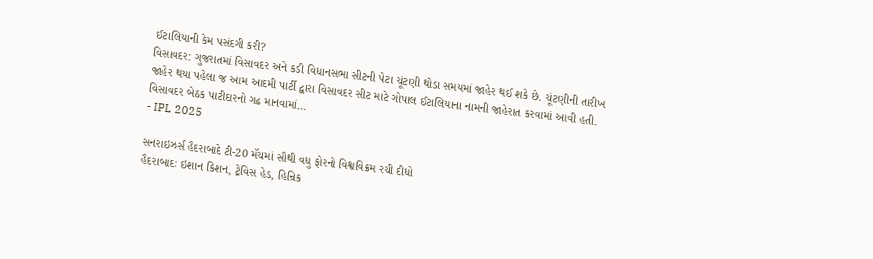ઈટાલિયાની કેમ પસંદગી કરી?
વિસાવદર: ગુજરાતમાં વિસાવદર અને કડી વિધાનસભા સીટની પેટા ચૂંટણી થોડા સમયમાં જાહેર થઈ શકે છે. ચૂંટણીની તારીખ જાહેર થયા પહેલા જ આમ આદમી પાર્ટી દ્વારા વિસાવદર સીટ માટે ગોપાલ ઈટાલિયાના નામની જાહેરાત કરવામાં આવી હતી. વિસાવદર બેઠક પાટીદારનો ગઢ માનવામાં…
- IPL 2025

સનરાઇઝર્સ હૈદરાબાદે ટી-20 મૅચમાં સૌથી વધુ ફોરનો વિશ્વવિક્રમ રચી દીધો
હૈદરાબાદઃ ઇશાન કિશન, ટ્રેવિસ હેડ, હિન્રિક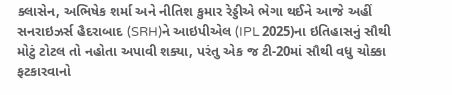ક્લાસેન, અભિષેક શર્મા અને નીતિશ કુમાર રેડ્ડીએ ભેગા થઈને આજે અહીં સનરાઇઝર્સ હૈદરાબાદ (SRH)ને આઇપીએલ (IPL 2025)ના ઇતિહાસનું સૌથી મોટું ટોટલ તો નહોતા અપાવી શક્યા, પરંતુ એક જ ટી-20માં સૌથી વધુ ચોક્કા ફટકારવાનો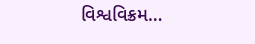વિશ્વવિક્રમ…